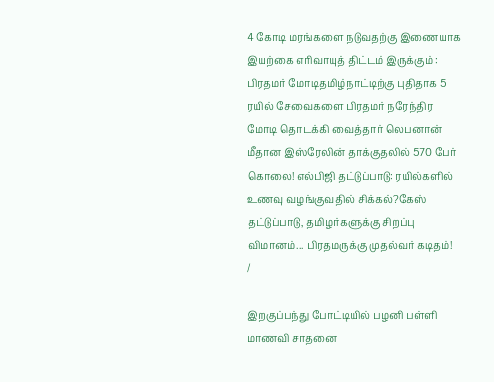4 கோடி மரங்களை நடுவதற்கு இணையாக இயற்கை எரிவாயுத் திட்டம் இருக்கும் : பிரதமர் மோடிதமிழ்நாட்டிற்கு புதிதாக 5 ரயில் சேவைகளை பிரதமர் நரேந்திர மோடி தொடக்கி வைத்தார் லெபனான் மீதான இஸ்ரேலின் தாக்குதலில் 570 பேர் கொலை! எல்பிஜி தட்டுப்பாடு: ரயில்களில் உணவு வழங்குவதில் சிக்கல்?கேஸ் தட்டுப்பாடு, தமிழர்களுக்கு சிறப்பு விமானம்... பிரதமருக்கு முதல்வர் கடிதம்!
/

இறகுப்பந்து போட்டியில் பழனி பள்ளி மாணவி சாதனை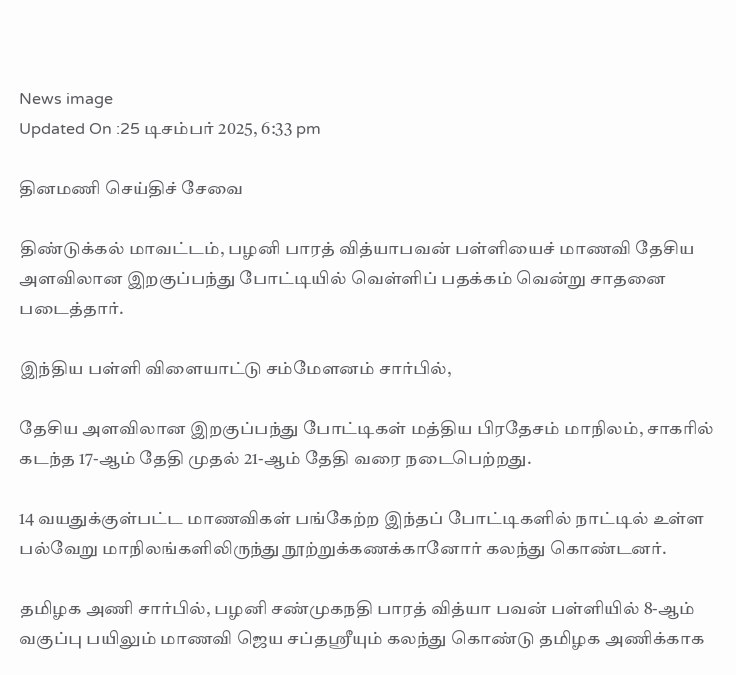News image
Updated On :25 டிசம்பர் 2025, 6:33 pm

தினமணி செய்திச் சேவை

திண்டுக்கல் மாவட்டம், பழனி பாரத் வித்யாபவன் பள்ளியைச் மாணவி தேசிய அளவிலான இறகுப்பந்து போட்டியில் வெள்ளிப் பதக்கம் வென்று சாதனை படைத்தார்.

இந்திய பள்ளி விளையாட்டு சம்மேளனம் சார்பில்,

தேசிய அளவிலான இறகுப்பந்து போட்டிகள் மத்திய பிரதேசம் மாநிலம், சாகரில் கடந்த 17-ஆம் தேதி முதல் 21-ஆம் தேதி வரை நடைபெற்றது.

14 வயதுக்குள்பட்ட மாணவிகள் பங்கேற்ற இந்தப் போட்டிகளில் நாட்டில் உள்ள பல்வேறு மாநிலங்களிலிருந்து நூற்றுக்கணக்கானோர் கலந்து கொண்டனர்.

தமிழக அணி சார்பில், பழனி சண்முகநதி பாரத் வித்யா பவன் பள்ளியில் 8-ஆம் வகுப்பு பயிலும் மாணவி ஜெய சப்தஸ்ரீயும் கலந்து கொண்டு தமிழக அணிக்காக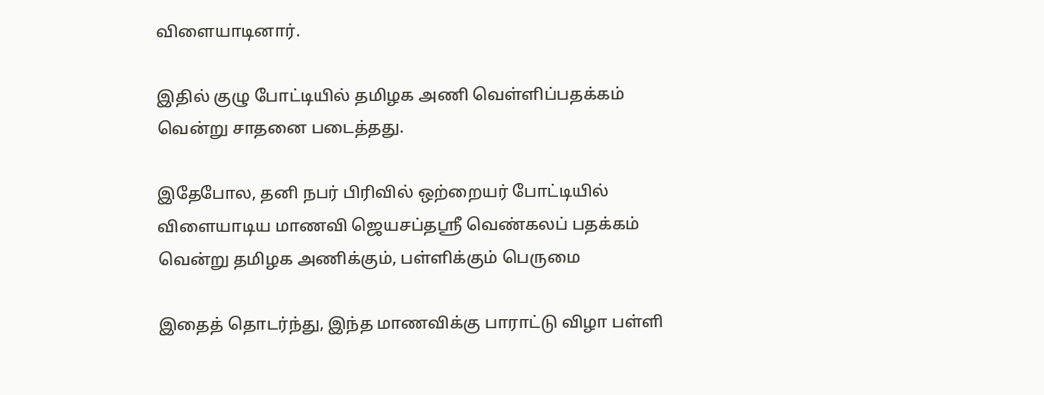விளையாடினார்.

இதில் குழு போட்டியில் தமிழக அணி வெள்ளிப்பதக்கம் வென்று சாதனை படைத்தது.

இதேபோல, தனி நபர் பிரிவில் ஒற்றையர் போட்டியில் விளையாடிய மாணவி ஜெயசப்தஸ்ரீ வெண்கலப் பதக்கம் வென்று தமிழக அணிக்கும், பள்ளிக்கும் பெருமை

இதைத் தொடர்ந்து, இந்த மாணவிக்கு பாராட்டு விழா பள்ளி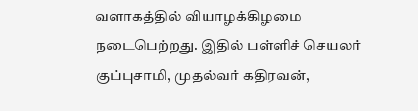வளாகத்தில் வியாழக்கிழமை நடைபெற்றது. இதில் பள்ளிச் செயலர் குப்புசாமி, முதல்வர் கதிரவன்,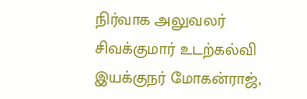நிர்வாக அலுவலர் சிவக்குமார் உடற்கல்வி இயக்குநர் மோகன்ராஜ்,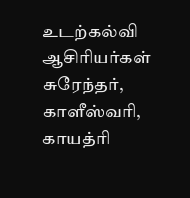உடற்கல்வி ஆசிரியர்கள் சுரேந்தர், காளீஸ்வரி, காயத்ரி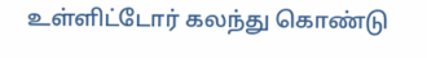உள்ளிட்டோர் கலந்து கொண்டு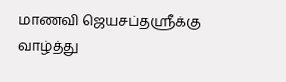மாணவி ஜெயசப்தஸ்ரீக்கு வாழ்த்து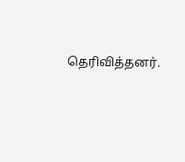தெரிவித்தனர்.